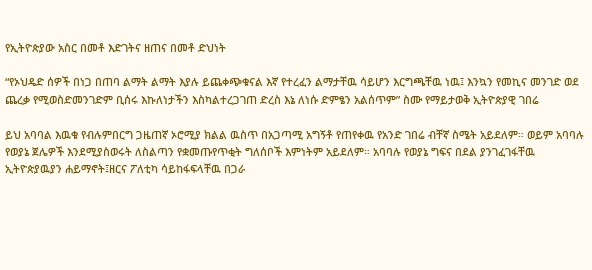የኢትዮጵያው አስር በመቶ እድገትና ዘጠና በመቶ ድህነት

“የኦህዴድ ሰዎች በነጋ በጠባ ልማት ልማት እያሉ ይጨቀጭቁናል እኛ የተረፈን ልማታቸዉ ሳይሆን እርግጫቸዉ ነዉ፤ እንኳን የመኪና መንገድ ወደ ጨረቃ የሚወስድመንገድም ቢሰሩ እኩለነታችን እስካልተረጋገጠ ድረስ እኔ ለነሱ ድምፄን አልሰጥም” ስሙ የማይታወቅ ኢትዮጵያዊ ገበሬ

ይህ አባባል እዉቁ የብሉምበርግ ጋዜጠኛ ኦሮሚያ ክልል ዉስጥ በአጋጣሚ አግኝቶ የጠየቀዉ የአንድ ገበሬ ብቸኛ ስሜት አይደለም። ወይም አባባሉ የወያኔ ጀሌዎች እንደሚያስወሩት ለስልጣን የቋመጡየጥቂት ግለሰቦች እምነትም አይደለም። አባባሉ የወያኔ ግፍና በደል ያንገፈገፋቸዉ ኢትዮጵያዉያን ሐይማኖት፤ዘርና ፖለቲካ ሳይከፋፍላቸዉ በጋራ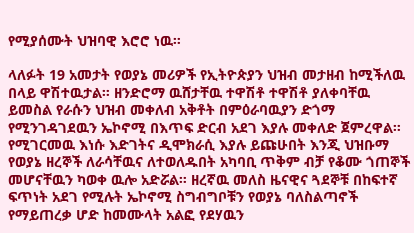የሚያሰሙት ህዝባዊ እሮሮ ነዉ።

ላለፉት 19 አመታት የወያኔ መሪዎች የኢትዮጵያን ህዝብ መታዘብ ከሚችለዉ በላይ ዋሽተዉታል። ዘንድሮማ ዉሸታቸዉ ተዋሽቶ ተዋሽቶ ያለቀባቸዉ ይመስል የራሱን ህዝብ መቀለብ አቅቶት በምዕራባዉያን ድጎማ የሚንገዳገደዉን ኤኮኖሚ በእጥፍ ድርብ አደገ እያሉ መቀለድ ጀምረዋል። የሚገርመዉ እነሱ እድገትና ዲሞክራሲ እያሉ ይጩሁበት እንጂ ህዝቡማ የወያኔ ዘረኞች ለራሳቸዉና ለተወለዱበት አካባቢ ጥቅም ብቻ የቆሙ ጎጠኞች መሆናቸዉን ካወቀ ዉሎ አድሯል። ዘረኛዉ መለስ ዜናዊና ጓደኞቹ በከፍተኛ ፍጥነት አደገ የሚሉት ኤኮኖሚ ስግብግቦቹን የወያኔ ባለስልጣኖች የማይጠረቃ ሆድ ከመሙላት አልፎ የደሃዉን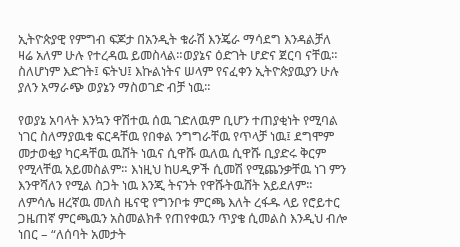ኢትዮጵያዊ የምግብ ፍጆታ በአንዲት ቁራሽ እንጄራ ማሳደግ እንዳልቻለ ዛሬ አለም ሁሉ የተረዳዉ ይመስላል።ወያኔና ዕድገት ሆድና ጀርባ ናቸዉ። ስለሆነም እድገት፤ ፍትህ፤ እኩልነትና ሠላም የናፈቀን ኢትዮጵያዉያን ሁሉ ያለን አማራጭ ወያኔን ማስወገድ ብቻ ነዉ።

የወያኔ አባላት እንኳን ዋሽተዉ ሰዉ ገድለዉም ቢሆን ተጠያቂነት የሚባል ነገር ስለማያዉቁ ፍርዳቸዉ የበቀል ንግግራቸዉ የጥላቻ ነዉ፤ ደግሞም መታወቂያ ካርዳቸዉ ዉሸት ነዉና ሲዋሹ ዉለዉ ሲዋሹ ቢያድሩ ቅርም የሚላቸዉ አይመስልም። እነዚህ ከሀዲዎች ሲመሽ የሚጨንቃቸዉ ነገ ምን እንዋሻለን የሚል ስጋት ነዉ እንጂ ትናንት የዋሹትዉሸት አይደለም። ለምሳሌ ዘረኛዉ መለስ ዜናዊ የግንቦቱ ምርጫ እለት ረፋዱ ላይ የሮይተር ጋዜጠኛ ምርጫዉን አስመልክቶ የጠየቀዉን ጥያቄ ሲመልስ እንዲህ ብሎ ነበር – “ለሰባት አመታት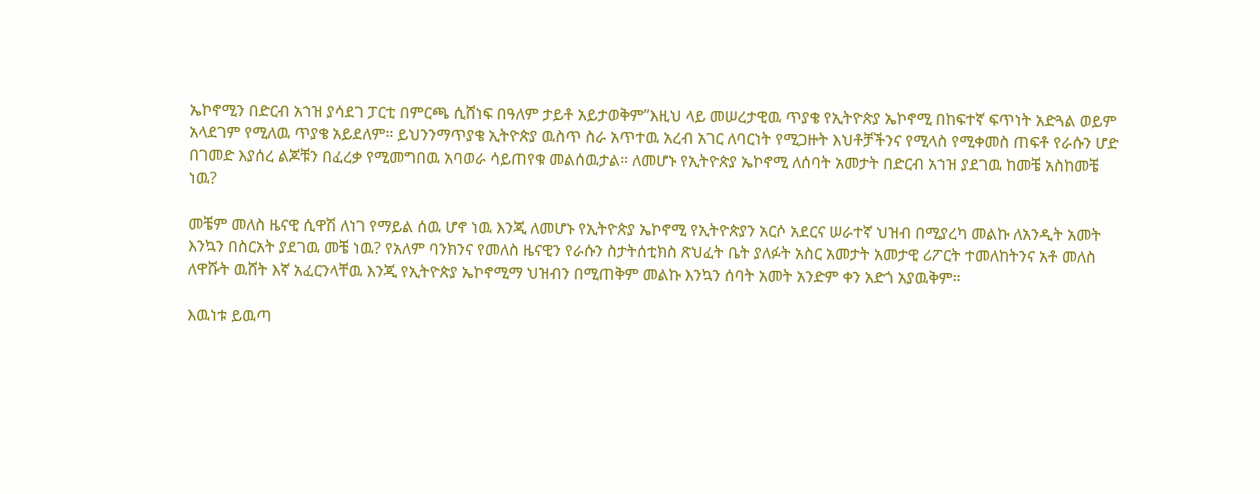ኤኮኖሚን በድርብ አኀዝ ያሳደገ ፓርቲ በምርጫ ሲሸነፍ በዓለም ታይቶ አይታወቅም”እዚህ ላይ መሠረታዊዉ ጥያቄ የኢትዮጵያ ኤኮኖሚ በከፍተኛ ፍጥነት አድጓል ወይም አላደገም የሚለዉ ጥያቄ አይደለም። ይህንንማጥያቄ ኢትዮጵያ ዉስጥ ስራ አጥተዉ አረብ አገር ለባርነት የሚጋዙት እህቶቻችንና የሚላስ የሚቀመስ ጠፍቶ የራሱን ሆድ በገመድ እያሰረ ልጆቹን በፈረቃ የሚመግበዉ አባወራ ሳይጠየቁ መልሰዉታል። ለመሆኑ የኢትዮጵያ ኤኮኖሚ ለሰባት አመታት በድርብ አኀዝ ያደገዉ ከመቼ አስከመቼ ነዉ?

መቼም መለስ ዜናዊ ሲዋሽ ለነገ የማይል ሰዉ ሆኖ ነዉ እንጂ ለመሆኑ የኢትዮጵያ ኤኮኖሚ የኢትዮጵያን አርሶ አደርና ሠራተኛ ህዝብ በሚያረካ መልኩ ለአንዲት አመት እንኳን በስርአት ያደገዉ መቼ ነዉ? የአለም ባንክንና የመለስ ዜናዊን የራሱን ስታትሰቲክስ ጽህፈት ቤት ያለፉት አስር አመታት አመታዊ ሪፖርት ተመለከትንና አቶ መለስ ለዋሹት ዉሸት እኛ አፈርንላቸዉ እንጂ የኢትዮጵያ ኤኮኖሚማ ህዝብን በሚጠቅም መልኩ እንኳን ሰባት አመት አንድም ቀን አድጎ አያዉቅም።

እዉነቱ ይዉጣ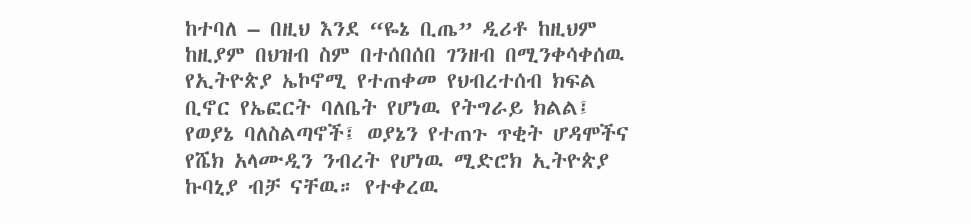ከተባለ – በዚህ እንደ “ዬኔ ቢጤ” ዲሪቶ ከዚህም ከዚያም በህዝብ ስም በተሰበሰበ ገንዘብ በሚንቀሳቀሰዉ የኢትዮጵያ ኤኮኖሚ የተጠቀመ የህብረተሰብ ክፍል ቢኖር የኤፎርት ባለቤት የሆነዉ የትግራይ ክልል፤ የወያኔ ባለስልጣኖች፤ ወያኔን የተጠጉ ጥቂት ሆዳሞችና የሼክ አላሙዲን ንብረት የሆነዉ ሚድሮክ ኢትዮጵያ ኩባኒያ ብቻ ናቸዉ። የተቀረዉ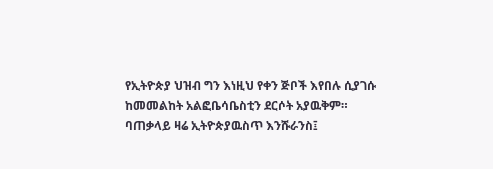የኢትዮጵያ ህዝብ ግን እነዚህ የቀን ጅቦች እየበሉ ሲያገሱ ከመመልከት አልፎቤሳቤስቲን ደርሶት አያዉቅም። ባጠቃላይ ዛሬ ኢትዮጵያዉስጥ እንሹራንስ፤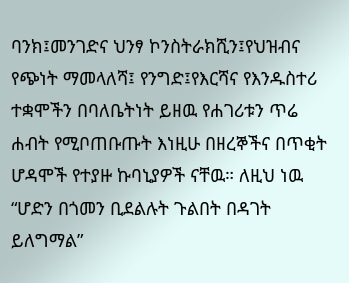ባንክ፤መንገድና ህንፃ ኮንስትራክሺን፤የህዝብና የጭነት ማመላለሻ፤ የንግድ፤የእርሻና የእንዱስተሪ ተቋሞችን በባለቤትነት ይዘዉ የሐገሪቱን ጥሬ ሐብት የሚቦጠቡጡት እነዚሁ በዘረኞችና በጥቂት ሆዳሞች የተያዙ ኩባኒያዎች ናቸዉ። ለዚህ ነዉ “ሆድን በጎመን ቢደልሉት ጉልበት በዳገት ይለግማል”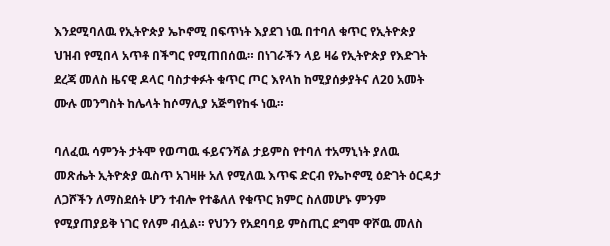እንደሚባለዉ የኢትዮጵያ ኤኮኖሚ በፍጥነት እያደገ ነዉ በተባለ ቁጥር የኢትዮጵያ ህዝብ የሚበላ አጥቶ በችግር የሚጠበሰዉ። በነገራችን ላይ ዛሬ የኢትዮጵያ የእድገት ደረጃ መለስ ዜናዊ ዶላር ባስታቀፉት ቁጥር ጦር እየላከ ከሚያሰቃያትና ለ20 አመት ሙሉ መንግስት ከሌላት ከሶማሊያ አጅግየከፋ ነዉ።

ባለፈዉ ሳምንት ታትሞ የወጣዉ ፋይናንሻል ታይምስ የተባለ ተአማኒነት ያለዉ መጽሔት ኢትዮጵያ ዉስጥ አገዛዙ አለ የሚለዉ እጥፍ ድርብ የኤኮኖሚ ዕድገት ዕርዳታ ለጋሾችን ለማስደሰት ሆን ተብሎ የተቆለለ የቁጥር ክምር ስለመሆኑ ምንም የሚያጠያይቅ ነገር የለም ብሏል። የህንን የአደባባይ ምስጢር ደግሞ ዋሾዉ መለስ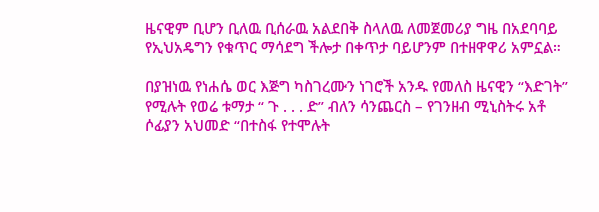ዜናዊም ቢሆን ቢለዉ ቢሰራዉ አልደበቅ ስላለዉ ለመጀመሪያ ግዜ በአደባባይ የኢህአዴግን የቁጥር ማሳደግ ችሎታ በቀጥታ ባይሆንም በተዘዋዋሪ አምኗል።

በያዝነዉ የነሐሴ ወር እጅግ ካስገረሙን ነገሮች አንዱ የመለስ ዜናዊን “እድገት” የሚሉት የወሬ ቱማታ “ ጉ . . . ድ” ብለን ሳንጨርስ – የገንዘብ ሚኒስትሩ አቶ ሶፊያን አህመድ “በተስፋ የተሞሉት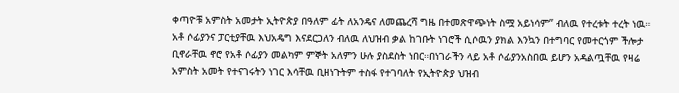ቀጣዮቹ አምስት አመታት ኢትዮጵያ በዓለም ፊት ለአንዴና ለመጨረሻ ግዜ በተመጽዋጭነት ስሟ አይነሳም” ብለዉ የተረቱት ተረት ነዉ። አቶ ሶፊያንና ፓርቲያቸዉ እህአዴግ እናደርጋለን ብለዉ ለህዝብ ቃል ከገቡት ነገሮች ሲሶዉን ያክል እንኳን በተግባር የመተርጎም ችሎታ ቢኖራቸዉ ኖሮ የአቶ ሶፊያን መልካም ምኞት አለምን ሁሉ ያስደስት ነበር።በነገራችን ላይ አቶ ሶፊያንአስበዉ ይሆን አዳልጧቸዉ የዛሬ አምስት አመት የተናገሩትን ነገር እሳቸዉ ቢዘነጉትም ተስፋ የተገባለት የኢትዮጵያ ህዝብ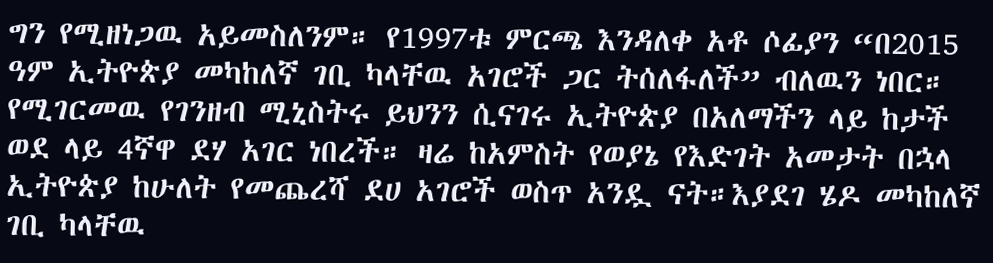ግን የሚዘነጋዉ አይመስለንም። የ1997ቱ ምርጫ እንዳለቀ አቶ ሶፊያን “በ2015 ዓም ኢትዮጵያ መካከለኛ ገቢ ካላቸዉ አገሮች ጋር ትሰለፋለች” ብለዉን ነበር። የሚገርመዉ የገንዘብ ሚኒስትሩ ይህንን ሲናገሩ ኢትዮጵያ በአለማችን ላይ ከታች ወደ ላይ 4ኛዋ ደሃ አገር ነበረች። ዛሬ ከአምስት የወያኔ የእድገት አመታት በኋላ ኢትዮጵያ ከሁለት የመጨረሻ ደሀ አገሮች ወስጥ አንዷ ናት።እያደገ ሄዶ መካከለኛ ገቢ ካላቸዉ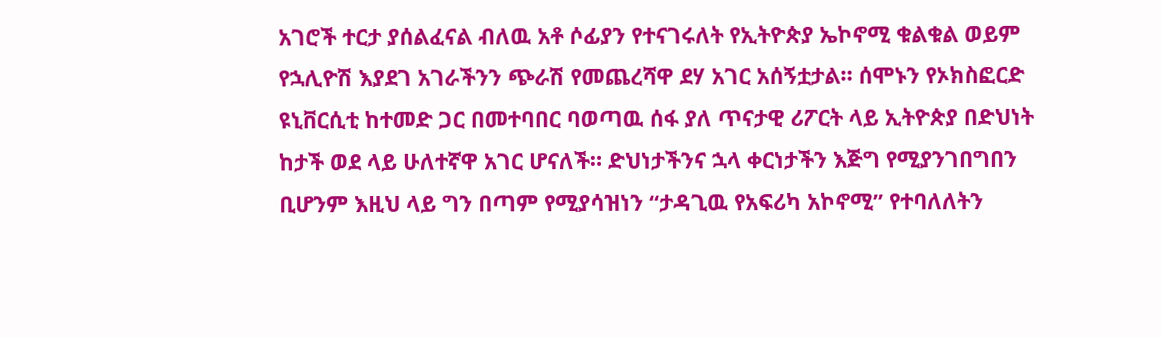አገሮች ተርታ ያሰልፈናል ብለዉ አቶ ሶፊያን የተናገሩለት የኢትዮጵያ ኤኮኖሚ ቁልቁል ወይም የኋሊዮሽ እያደገ አገራችንን ጭራሽ የመጨረሻዋ ደሃ አገር አሰኝቷታል። ሰሞኑን የኦክስፎርድ ዩኒቨርሲቲ ከተመድ ጋር በመተባበር ባወጣዉ ሰፋ ያለ ጥናታዊ ሪፖርት ላይ ኢትዮጵያ በድህነት ከታች ወደ ላይ ሁለተኛዋ አገር ሆናለች። ድህነታችንና ኋላ ቀርነታችን እጅግ የሚያንገበግበን ቢሆንም እዚህ ላይ ግን በጣም የሚያሳዝነን “ታዳጊዉ የአፍሪካ አኮኖሚ” የተባለለትን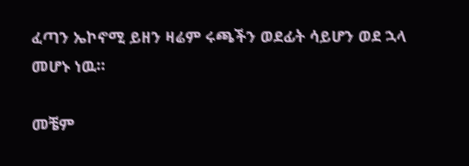ፈጣን ኤኮኖሚ ይዘን ዛሬም ሩጫችን ወደፊት ሳይሆን ወደ ኋላ መሆኑ ነዉ።

መቼም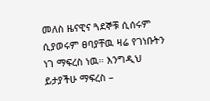መለስ ዜናዊና ጓደኞቹ ሲሰሩም ሲያወሩም ፀባያቸዉ ዛሬ የገነቡትን ነገ ማፍረስ ነዉ። እንግዲህ ይታያችሁ ማፍረስ –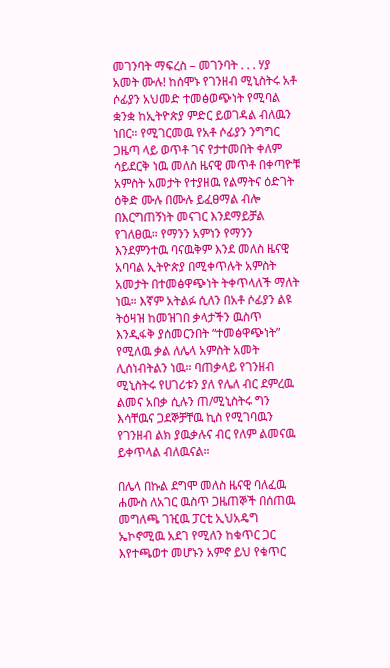መገንባት ማፍረስ – መገንባት . . . ሃያ አመት ሙሉ! ከሰሞኑ የገንዘብ ሚኒስትሩ አቶ ሶፊያን አህመድ ተመፅወጭነት የሚባል ቋንቋ ከኢትዮጵያ ምድር ይወገዳል ብለዉን ነበር። የሚገርመዉ የአቶ ሶፊያን ንግግር ጋዜጣ ላይ ወጥቶ ገና የታተመበት ቀለም ሳይደርቅ ነዉ መለስ ዜናዊ መጥቶ በቀጣዮቹ አምስት አመታት የተያዘዉ የልማትና ዕድገት ዕቅድ ሙሉ በሙሉ ይፈፀማል ብሎ በእርግጠኝነት መናገር እንደማይቻል የገለፀዉ። የማንን አምነን የማንን እንደምንተዉ ባናዉቅም እንደ መለስ ዜናዊ አባባል ኢትዮጵያ በሚቀጥሉት አምስት አመታት በተመፅዋጭነት ትቀጥላለች ማለት ነዉ። እኛም አትልፉ ሲለን በአቶ ሶፊያን ልዩ ትዕዛዝ ከመዝገበ ቃላታችን ዉስጥ እንዲፋቅ ያሰመርንበት “ተመፅዋጭነት” የሚለዉ ቃል ለሌላ አምስት አመት ሊሰነብትልን ነዉ። ባጠቃላይ የገንዘብ ሚኒስትሩ የሀገሪቱን ያለ የሌለ ብር ደምረዉ ልመና አበቃ ሲሉን ጠ/ሚኒስትሩ ግን እሳቸዉና ጋደኞቻቸዉ ኪስ የሚገባዉን የገንዘብ ልክ ያዉቃሉና ብር የለም ልመናዉ ይቀጥላል ብለዉናል።

በሌላ በኩል ደግሞ መለስ ዜናዊ ባለፈዉ ሐሙስ ለአገር ዉስጥ ጋዜጠኞች በሰጠዉ መግለጫ ገዢዉ ፓርቲ ኢህአዴግ ኤኮኖሚዉ አደገ የሚለን ከቁጥር ጋር እየተጫወተ መሆኑን አምኖ ይህ የቁጥር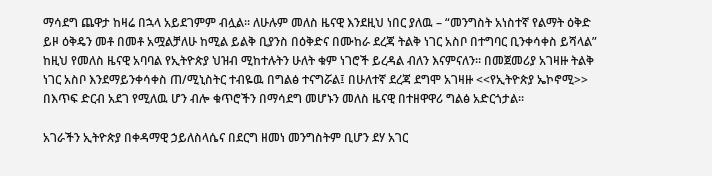ማሳደግ ጨዋታ ከዛሬ በኋላ አይደገምም ብሏል። ለሁሉም መለስ ዜናዊ እንደዚህ ነበር ያለዉ – “መንግስት አነስተኛ የልማት ዕቅድ ይዞ ዕቅዴን መቶ በመቶ አሟልቻለሁ ከሚል ይልቅ ቢያንስ በዕቅድና በሙከራ ደረጃ ትልቅ ነገር አስቦ በተግባር ቢንቀሳቀስ ይሻላል” ከዚህ የመለስ ዜናዊ አባባል የኢትዮጵያ ህዝብ ሚከተሉትን ሁለት ቁም ነገሮች ይረዳል ብለን እናምናለን። በመጀመሪያ አገዛዙ ትልቅ ነገር አስቦ እንደማይንቀሳቀስ ጠ/ሚኒስትር ተብዬዉ በግልፅ ተናግሯል፤ በሁለተኛ ደረጃ ደግሞ አገዛዙ <<የኢትዮጵያ ኤኮኖሚ>> በእጥፍ ድርብ አደገ የሚለዉ ሆን ብሎ ቁጥሮችን በማሳደግ መሆኑን መለስ ዜናዊ በተዘዋዋሪ ግልፅ አድርጎታል።

አገራችን ኢትዮጵያ በቀዳማዊ ኃይለስላሴና በደርግ ዘመነ መንግስትም ቢሆን ደሃ አገር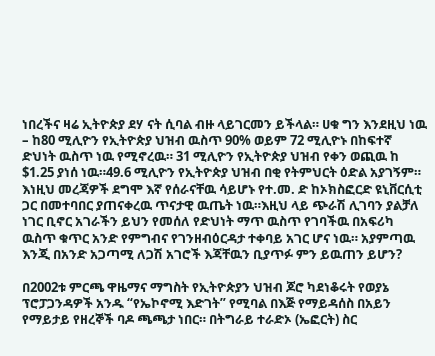ነበረችና ዛሬ ኢትዮጵያ ደሃ ናት ሲባል ብዙ ላይገርመን ይችላል። ሀቁ ግን እንደዚህ ነዉ – ከ80 ሚሊዮን የኢትዮጵያ ህዝብ ዉስጥ 90% ወይም 72 ሚሊዮኑ በከፍተኛ ድህነት ዉስጥ ነዉ የሚኖረዉ። 31 ሚሊዮን የኢትዮጵያ ህዝብ የቀን ወጪዉ ከ $1.25 ያነሰ ነዉ።49.6 ሚሊዮን የኢትዮጵያ ህዝብ በቂ የትምህርት ዕድል አያገኝም። እነዚህ መረጃዎች ደግሞ እኛ የሰራናቸዉ ሳይሆኑ የተ.መ. ድ ከኦክስፎርድ ዩኒቨርሲቲ ጋር በመተባበር ያጠናቀረዉ ጥናታዊ ዉጤት ነዉ።እዚህ ላይ ጭራሽ ሊገባን ያልቻለ ነገር ቢኖር አገራችን ይህን የመሰለ የድህነት ማጥ ዉስጥ የገባችዉ በአፍሪካ ዉስጥ ቁጥር አንድ የምግብና የገንዘብዕርዳታ ተቀባይ አገር ሆና ነዉ። አያምጣዉ እንጂ በአንድ አጋጣሚ ለጋሽ አገሮች እጃቸዉን ቢያጥፉ ምን ይዉጠን ይሆን?

በ2002ቱ ምርጫ ዋዜማና ማግስት የኢትዮጵያን ህዝብ ጆሮ ካደነቆሩት የወያኔ ፕሮፓጋንዳዎች አንዱ “የኤኮኖሚ እድገት” የሚባል በእጅ የማይዳሰስ በአይን የማይታይ የዘረኞች ባዶ ጫጫታ ነበር። በትግራይ ተራድኦ (ኤፎርት) ስር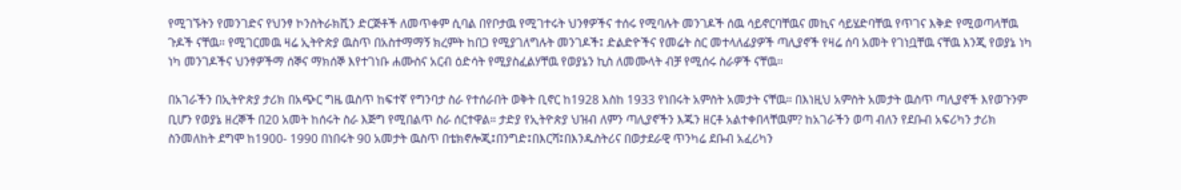የሚገኙትን የመንገድና የህንፃ ኮንስትራክሺን ድርጅቶች ለመጥቀም ሲባል በየቦታዉ የሚገተሩት ህንፃዎችና ተሰሩ የሚባሉት መንገዶች ሰዉ ሳይኖርባቸዉና መኪና ሳይሄድባቸዉ የጥገና እቅድ የሚወጣላቸዉ ጉዶች ናቸዉ። የሚገርመዉ ዛሬ ኢትዮጵያ ዉስጥ በአስተማማኝ ክረምት ከበጋ የሚያገለግሉት መንገዶች፤ ድልድዮችና የመሬት ስር መተላለፊያዎች ጣሊያኖች የዛሬ ሰባ አመት የገነቧቸዉ ናቸዉ እንጂ የወያኔ ነካ ነካ መንገዶችና ህንፃዎችማ ሰኞና ማክሰኞ እየተገነቡ ሐሙስና አርብ ዕድሳት የሚያስፈልሃቸዉ የወያኔን ኪስ ለመሙላት ብቻ የሚሰሩ ስራዎች ናቸዉ።

በአገራችን በኢትዮጵያ ታሪክ በአጭር ግዜ ዉስጥ ከፍተኛ የግንባታ ስራ የተሰራበት ወቅት ቢኖር ከ1928 እስከ 1933 የነበሩት አምስት አመታት ናቸዉ። በእነዚህ አምስት አመታት ዉስጥ ጣሊያኖች እየወጉንም ቢሆን የወያኔ ዘረኞች በ20 አመት ከሰሩት ስራ እጅግ የሚበልጥ ስራ ሰርተዋል። ታድያ የኢትዮጵያ ህዝብ ለምን ጣሊያኖችን እጁን ዘርቶ አልተቀበላቸዉም? ከአገራችን ወጣ ብለን የደቡብ አፍሪካን ታሪክ ስንመለከት ደግሞ ከ1900- 1990 በነበሩት 90 አመታት ዉስጥ በቴክኖሎጂ፤በንግድ፤በእርሻ፤በእንዱስትሪና በወታደራዊ ጥንካሬ ደቡብ አፈሪካን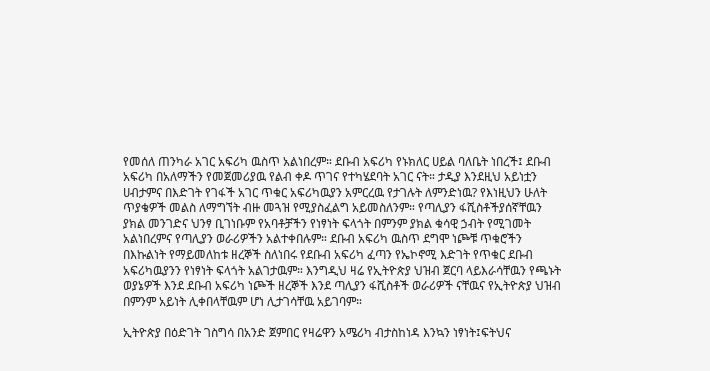የመሰለ ጠንካራ አገር አፍሪካ ዉስጥ አልነበረም። ደቡብ አፍሪካ የኑክለር ሀይል ባለቤት ነበረች፤ ደቡብ አፍሪካ በአለማችን የመጀመሪያዉ የልብ ቀዶ ጥገና የተካሄደባት አገር ናት። ታዲያ እንደዚህ አይነቷን ሀብታምና በእድገት የገፋች አገር ጥቁር አፍሪካዉያን አምርረዉ የታገሉት ለምንድነዉ? የእነዚህን ሁለት ጥያቄዎች መልስ ለማግኘት ብዙ መጓዝ የሚያስፈልግ አይመስለንም። የጣሊያን ፋሺስቶችያሰኛቸዉን ያክል መንገድና ህንፃ ቢገነቡም የአባቶቻችን የነፃነት ፍላጎት በምንም ያክል ቁሳዊ ኃብት የሚገመት አልነበረምና የጣሊያን ወራሪዎችን አልተቀበሉም። ደቡብ አፍሪካ ዉስጥ ደግሞ ነጮቹ ጥቁሮችን በእኩልነት የማይመለከቱ ዘረኞች ስለነበሩ የደቡብ አፍሪካ ፈጣን የኤኮኖሚ እድገት የጥቁር ደቡብ አፍሪካዉያንን የነፃነት ፍላጎት አልገታዉም። እንግዲህ ዛሬ የኢትዮጵያ ህዝብ ጀርባ ላይእራሳቸዉን የጫኑት ወያኔዎች እንደ ደቡብ አፍሪካ ነጮች ዘረኞች እንደ ጣሊያን ፋሺስቶች ወራሪዎች ናቸዉና የኢትዮጵያ ህዝብ በምንም አይነት ሊቀበላቸዉም ሆነ ሊታገሳቸዉ አይገባም።

ኢትዮጵያ በዕድገት ገስግሳ በአንድ ጀምበር የዛሬዋን አሜሪካ ብታስከነዳ እንኳን ነፃነት፤ፍትህና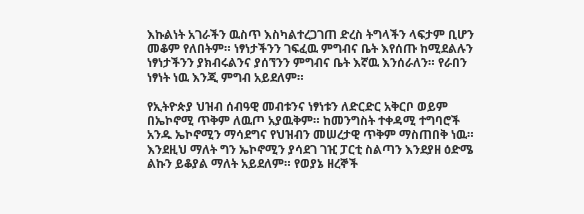እኩልነት አገራችን ዉስጥ እስካልተረጋገጠ ድረስ ትግላችን ላፍታም ቢሆን መቆም የለበትም። ነፃነታችንን ገፍፈዉ ምግብና ቤት እየሰጡ ከሚደልሉን ነፃነታችንን ያክብሩልንና ያሰኘንን ምግብና ቤት እኛዉ እንሰራለን። የራበን ነፃነት ነዉ እንጂ ምግብ አይደለም።

የኢትዮጵያ ህዝብ ሰብዓዊ መብቱንና ነፃነቱን ለድርድር አቅርቦ ወይም በኤኮኖሚ ጥቅም ለዉጦ አያዉቅም። ከመንግስት ተቀዳሚ ተግባሮች አንዱ ኤኮኖሚን ማሳደግና የህዝብን መሠረታዊ ጥቅም ማስጠበቅ ነዉ። እንደዚህ ማለት ግን ኤኮኖሚን ያሳደገ ገዢ ፓርቲ ስልጣን እንደያዘ ዕድሜ ልኩን ይቆያል ማለት አይደለም። የወያኔ ዘረኞች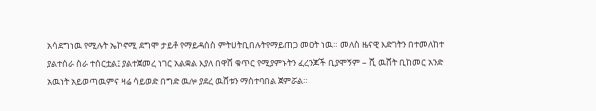አሳደግነዉ የሚሉት ኤኮኖሚ ደግሞ ታይቶ የማይዳሰስ ምትሀትቢበሉትየማይጠጋ መዐት ነዉ። መለስ ዜናዊ እድገትን በተመለከተ ያልተሰራ ስራ ተሰርቷል፤ ያልተጀመረ ነገር አልቋል እያለ በዋሸ ቁጥር የሚያምኑትን ፈረንጆች ቢያሞኝም – ሺ ዉሸት ቢከመር አንድ አዉነት አይወጣዉምና ዛሬ ሳይወድ በግድ ዉሎ ያደረ ዉሸቱን ማስተባበል ጀምሯል።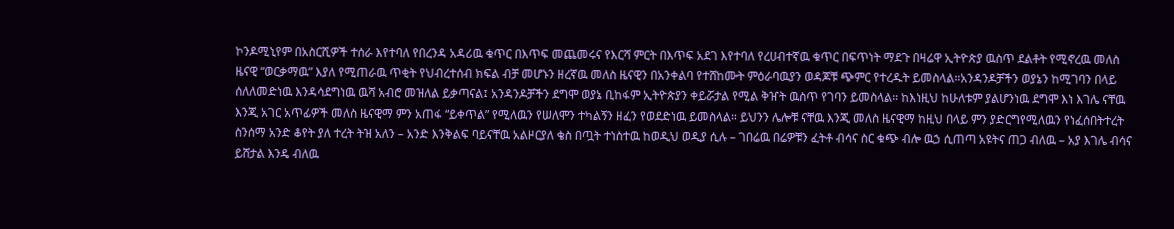ኮንዶሚኒየም በአስርሺዎች ተሰራ እየተባለ የበረንዳ አዳሪዉ ቁጥር በእጥፍ መጨመሩና የእርሻ ምርት በእጥፍ አደገ እየተባለ የረሀብተኛዉ ቁጥር በፍጥነት ማደጉ በዛሬዋ ኢትዮጵያ ዉስጥ ደልቶት የሚኖረዉ መለስ ዜናዊ “ወርቃማዉ” እያለ የሚጠራዉ ጥቂት የህብረተሰብ ክፍል ብቻ መሆኑን ዘረኛዉ መለስ ዜናዊን በአንቀልባ የተሸከሙት ምዕራባዉያን ወዳጆቹ ጭምር የተረዱት ይመስላል።አንዳንዶቻችን ወያኔን ከሚገባን በላይ ሰለለመድነዉ እንዳሳደግነዉ ዉሻ አብሮ መዝለል ይቃጣናል፤ አንዳንዶቻችን ደግሞ ወያኔ ቢከፋም ኢትዮጵያን ቀይሯታል የሚል ቅዠት ዉስጥ የገባን ይመስላል። ከእነዚህ ከሁለቱም ያልሆንነዉ ደግሞ እነ እገሌ ናቸዉ እንጂ አገር አጥፊዎች መለስ ዜናዊማ ምን አጠፋ “ይቀጥል” የሚለዉን የሠለሞን ተካልኝን ዘፈን የወደድነዉ ይመስላል። ይህንን ሌሎቹ ናቸዉ እንጂ መለስ ዜናዊማ ከዚህ በላይ ምን ያድርግየሚለዉን የነፈሰበትተረት ስንሰማ አንድ ቆየት ያለ ተረት ትዝ አለን – አንድ እንቅልፍ ባይናቸዉ አልዞርያለ ቄስ በጧት ተነስተዉ ከወዲህ ወዲያ ሲሉ – ገበሬዉ በሬዎቹን ፈትቶ ብሳና ስር ቁጭ ብሎ ዉኃ ሲጠጣ አዩትና ጠጋ ብለዉ – አያ እገሌ ብሳና ይሸታል እንዴ ብለዉ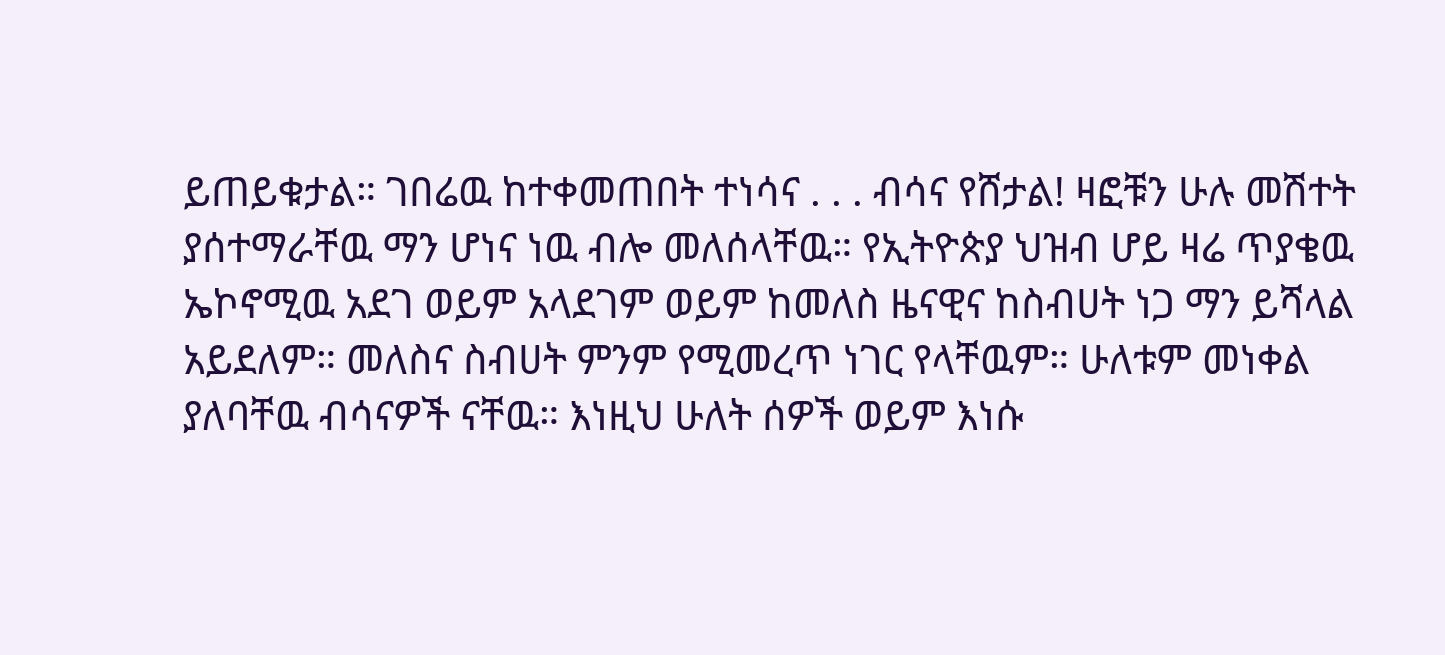ይጠይቁታል። ገበሬዉ ከተቀመጠበት ተነሳና . . . ብሳና የሸታል! ዛፎቹን ሁሉ መሽተት ያሰተማራቸዉ ማን ሆነና ነዉ ብሎ መለሰላቸዉ። የኢትዮጵያ ህዝብ ሆይ ዛሬ ጥያቄዉ ኤኮኖሚዉ አደገ ወይም አላደገም ወይም ከመለስ ዜናዊና ከስብሀት ነጋ ማን ይሻላል አይደለም። መለስና ስብሀት ምንም የሚመረጥ ነገር የላቸዉም። ሁለቱም መነቀል ያለባቸዉ ብሳናዎች ናቸዉ። እነዚህ ሁለት ሰዎች ወይም እነሱ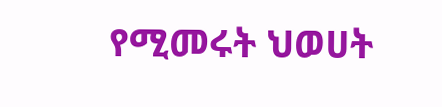የሚመሩት ህወሀት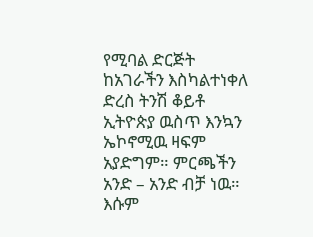የሚባል ድርጅት ከአገራችን እስካልተነቀለ ድረስ ትንሽ ቆይቶ ኢትዮጵያ ዉስጥ እንኳን ኤኮኖሚዉ ዛፍም አያድግም። ምርጫችን አንድ – አንድ ብቻ ነዉ። እሱም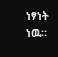ነፃነት ነዉ።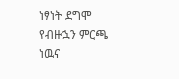ነፃነት ደግሞ የብዙኋን ምርጫ ነዉና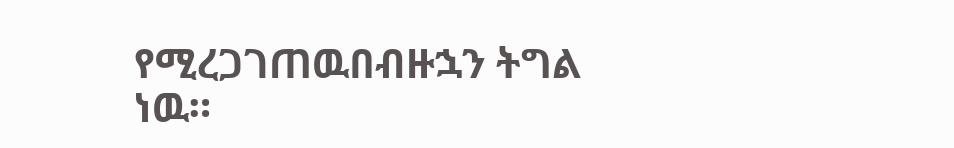የሚረጋገጠዉበብዙኋን ትግል ነዉ።